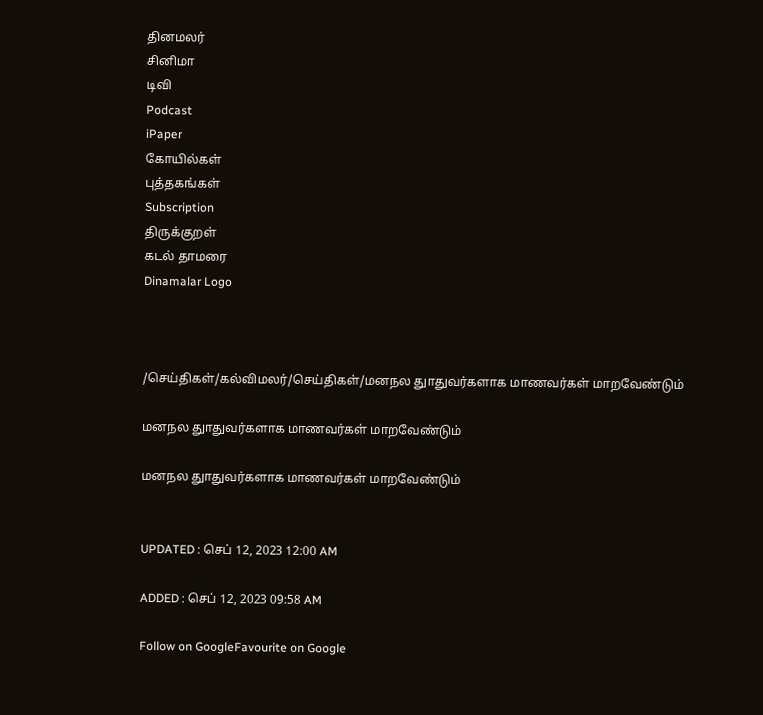தினமலர்
சினிமா
டிவி
Podcast
iPaper
கோயில்கள்
புத்தகங்கள்
Subscription
திருக்குறள்
கடல் தாமரை
Dinamalar Logo



/செய்திகள்/கல்விமலர்/செய்திகள்/மனநல துாதுவர்களாக மாணவர்கள் மாறவேண்டும்

மனநல துாதுவர்களாக மாணவர்கள் மாறவேண்டும்

மனநல துாதுவர்களாக மாணவர்கள் மாறவேண்டும்


UPDATED : செப் 12, 2023 12:00 AM

ADDED : செப் 12, 2023 09:58 AM

Follow on GoogleFavourite on Google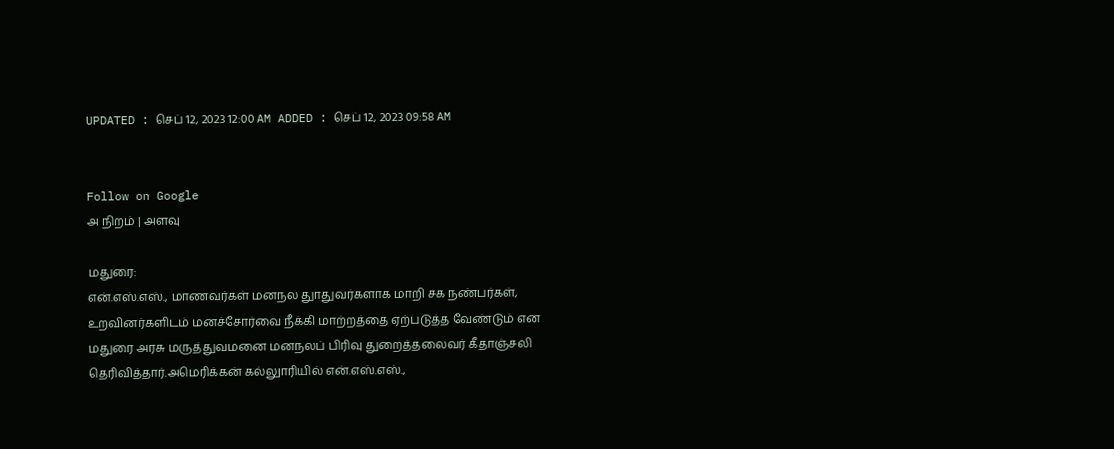UPDATED : செப் 12, 2023 12:00 AM ADDED : செப் 12, 2023 09:58 AM


Follow on Google
அ நிறம் | அளவு

மதுரை:
என்.எஸ்.எஸ்., மாணவர்கள் மனநல துாதுவர்களாக மாறி சக நண்பர்கள், உறவினர்களிடம் மனச்சோர்வை நீக்கி மாற்றத்தை ஏற்படுத்த வேண்டும் என மதுரை அரசு மருத்துவமனை மனநலப் பிரிவு துறைத்தலைவர் கீதாஞ்சலி தெரிவித்தார்.அமெரிக்கன் கல்லுாரியில் என்.எஸ்.எஸ்.,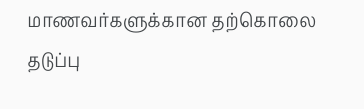மாணவர்களுக்கான தற்கொலை தடுப்பு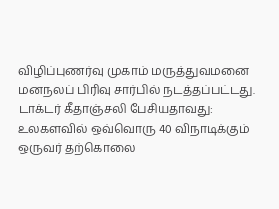விழிப்புணர்வு முகாம் மருத்துவமனை மனநலப் பிரிவு சார்பில் நடத்தப்பட்டது. டாக்டர் கீதாஞ்சலி பேசியதாவது: உலகளவில் ஒவ்வொரு 40 விநாடிக்கும் ஒருவர் தற்கொலை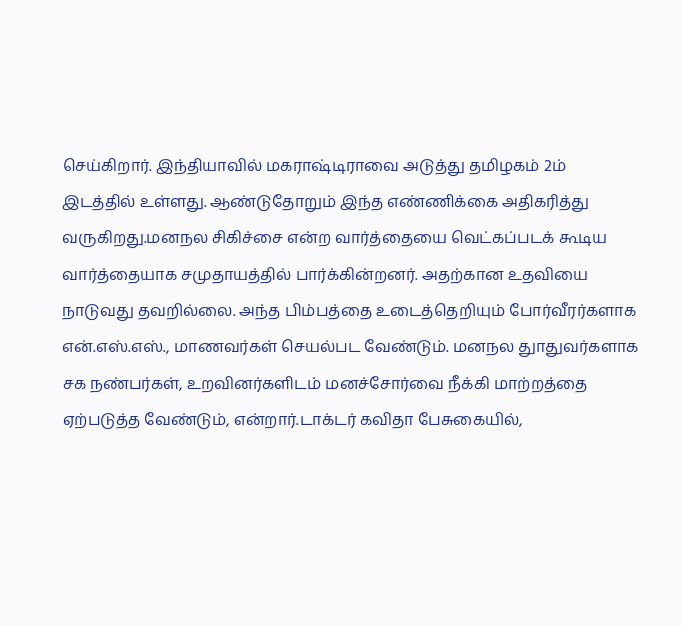செய்கிறார். இந்தியாவில் மகராஷ்டிராவை அடுத்து தமிழகம் 2ம் இடத்தில் உள்ளது. ஆண்டுதோறும் இந்த எண்ணிக்கை அதிகரித்து வருகிறது.மனநல சிகிச்சை என்ற வார்த்தையை வெட்கப்படக் கூடிய வார்த்தையாக சமுதாயத்தில் பார்க்கின்றனர். அதற்கான உதவியை நாடுவது தவறில்லை. அந்த பிம்பத்தை உடைத்தெறியும் போர்வீரர்களாக என்.எஸ்.எஸ்., மாணவர்கள் செயல்பட வேண்டும். மனநல துாதுவர்களாக சக நண்பர்கள், உறவினர்களிடம் மனச்சோர்வை நீக்கி மாற்றத்தை ஏற்படுத்த வேண்டும், என்றார்.டாக்டர் கவிதா பேசுகையில்,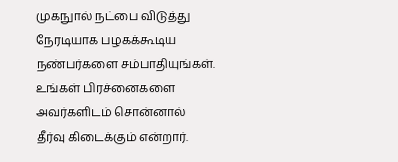முகநுால் நட்பை விடுத்து நேரடியாக பழகக்கூடிய நண்பர்களை சம்பாதியுங்கள். உங்கள் பிரச்னைகளை அவர்களிடம் சொன்னால் தீர்வு கிடைக்கும் என்றார்.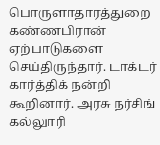பொருளாதாரத்துறை கண்ணபிரான் ஏற்பாடுகளை செய்திருந்தார். டாக்டர் கார்த்திக் நன்றி கூறினார். அரசு நர்சிங் கல்லுாரி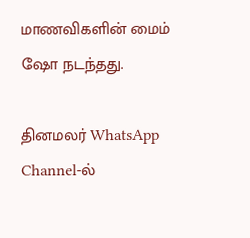மாணவிகளின் மைம் ஷோ நடந்தது.

தினமலர் WhatsApp Channel-ல்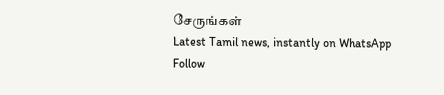சேருங்கள்
Latest Tamil news, instantly on WhatsApp
Follow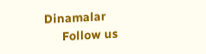Dinamalar
      Follow us